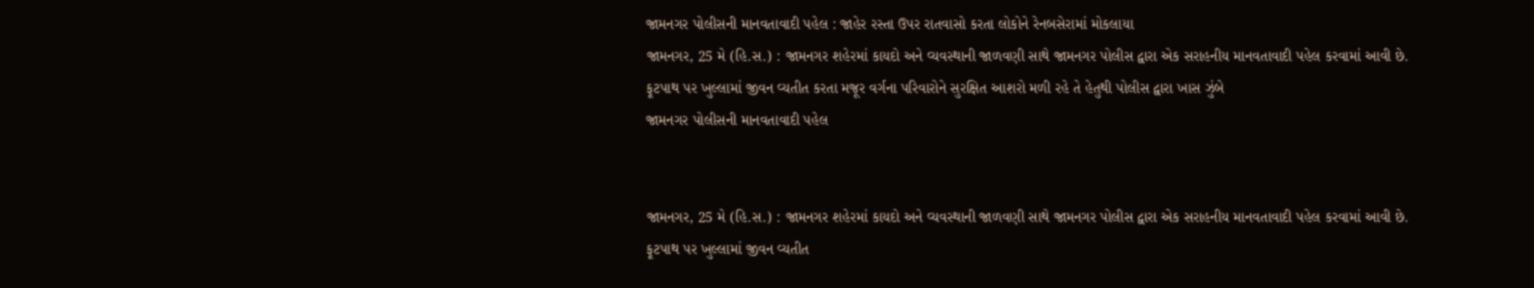જામનગર પોલીસની માનવતાવાદી પહેલ : જાહેર રસ્તા ઉપર રાતવાસો કરતા લોકોને રેનબસેરામાં મોકલાયા
જામનગર, 25 મે (હિ.સ.) : જામનગર શહેરમાં કાયદો અને વ્યવસ્થાની જાળવણી સાથે જામનગર પોલીસ દ્વારા એક સરાહનીય માનવતાવાદી પહેલ કરવામાં આવી છે. ફૂટપાથ પર ખુલ્લામાં જીવન વ્યતીત કરતા મજૂર વર્ગના પરિવારોને સુરક્ષિત આશરો મળી રહે તે હેતુથી પોલીસ દ્વારા ખાસ ઝુંબે
જામનગર પોલીસની માનવતાવાદી પહેલ


જામનગર, 25 મે (હિ.સ.) : જામનગર શહેરમાં કાયદો અને વ્યવસ્થાની જાળવણી સાથે જામનગર પોલીસ દ્વારા એક સરાહનીય માનવતાવાદી પહેલ કરવામાં આવી છે. ફૂટપાથ પર ખુલ્લામાં જીવન વ્યતીત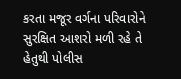કરતા મજૂર વર્ગના પરિવારોને સુરક્ષિત આશરો મળી રહે તે હેતુથી પોલીસ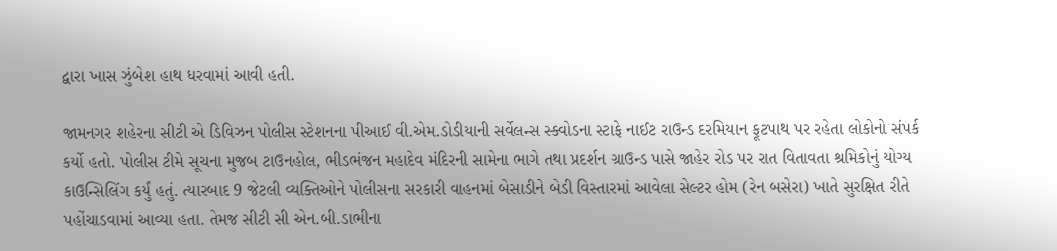દ્વારા ખાસ ઝુંબેશ હાથ ધરવામાં આવી હતી.

જામનગર શહેરના સીટી એ ડિવિઝન પોલીસ સ્ટેશનના પીઆઈ વી.એમ.ડોડીયાની સર્વેલન્સ સ્ક્વોડના સ્ટાફે નાઈટ રાઉન્ડ દરમિયાન ફૂટપાથ પર રહેતા લોકોનો સંપર્ક કર્યો હતો. પોલીસ ટીમે સૂચના મુજબ ટાઉનહોલ, ભીડભંજન મહાદેવ મંદિરની સામેના ભાગે તથા પ્રદર્શન ગ્રાઉન્ડ પાસે જાહેર રોડ પર રાત વિતાવતા શ્રમિકોનું યોગ્ય કાઉન્સિલિંગ કર્યું હતું. ત્યારબાદ 9 જેટલી વ્યક્તિઓને પોલીસના સરકારી વાહનમાં બેસાડીને બેડી વિસ્તારમાં આવેલા સેલ્ટર હોમ (રેન બસેરા) ખાતે સુરક્ષિત રીતે પહોંચાડવામાં આવ્યા હતા. તેમજ સીટી સી એન.બી.ડાભીના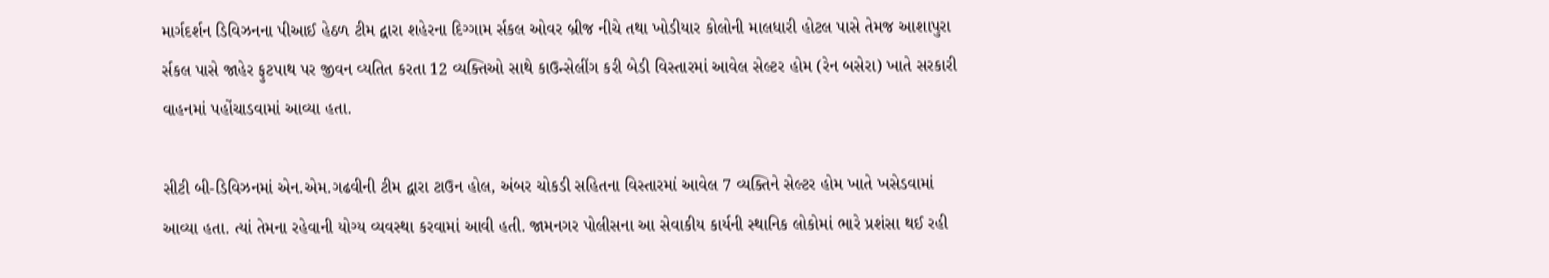માર્ગદર્શન ડિવિઝનના પીઆઈ હેઠળ ટીમ દ્વારા શહેરના દિગ્ગામ ર્સકલ ઓવર બ્રીજ નીચે તથા ખોડીયાર કોલોની માલધારી હોટલ પાસે તેમજ આશાપુરા ર્સકલ પાસે જાહેર ફુટપાથ પર જીવન વ્યતિત કરતા 12 વ્યક્તિઓ સાથે કાઉન્સેલીંગ કરી બેડી વિસ્તારમાં આવેલ સેલ્ટર હોમ (રેન બસેરા) ખાતે સરકારી વાહનમાં પહોંચાડવામાં આવ્યા હતા.

સીટી બી-ડિવિઝનમાં એન.એમ.ગઢવીની ટીમ દ્વારા ટાઉન હોલ, અંબર ચોકડી સહિતના વિસ્તારમાં આવેલ 7 વ્યક્તિને સેલ્ટર હોમ ખાતે ખસેડવામાં આવ્યા હતા. ત્યાં તેમના રહેવાની યોગ્ય વ્યવસ્થા કરવામાં આવી હતી. જામનગર પોલીસના આ સેવાકીય કાર્યની સ્થાનિક લોકોમાં ભારે પ્રશંસા થઈ રહી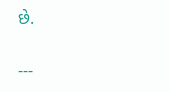છે.

---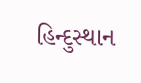હિન્દુસ્થાન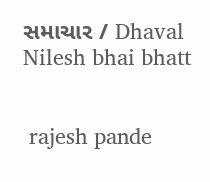સમાચાર / Dhaval Nilesh bhai bhatt


 rajesh pande